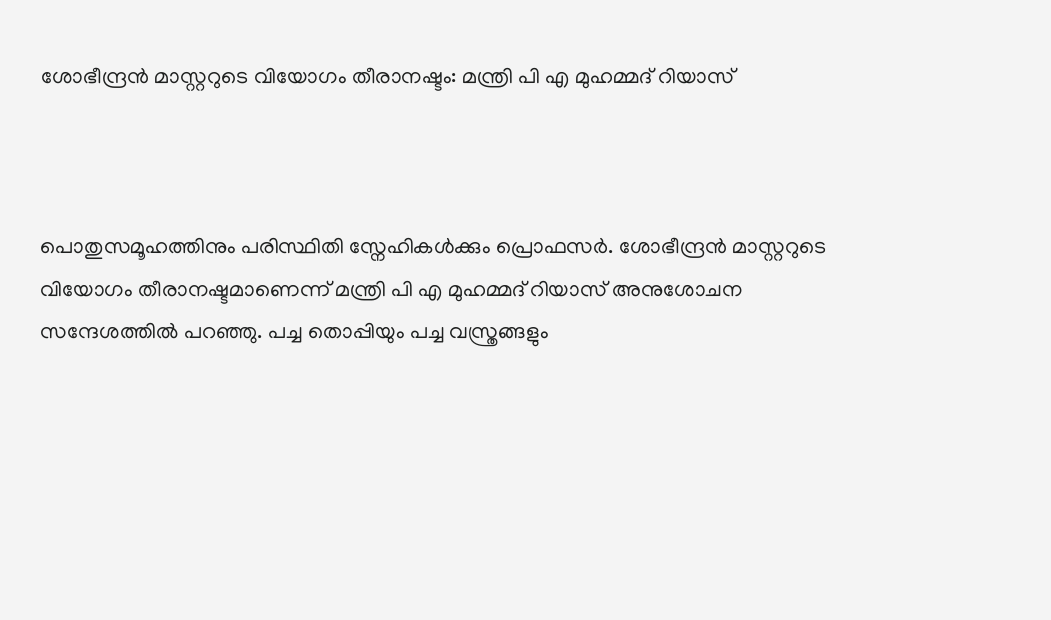ശോഭീന്ദ്രൻ മാസ്റ്ററുടെ വിയോഗം തീരാനഷ്ടം: മന്ത്രി പി എ മുഹമ്മദ് റിയാസ്



പൊതുസമൂഹത്തിനും പരിസ്ഥിതി സ്നേഹികൾക്കും പ്രൊഫസർ. ശോഭീന്ദ്രൻ മാസ്റ്ററുടെ വിയോഗം തീരാനഷ്ടമാണെന്ന് മന്ത്രി പി എ മുഹമ്മദ് റിയാസ് അനുശോചന സന്ദേശത്തിൽ പറഞ്ഞു. പച്ച തൊപ്പിയും പച്ച വസ്ത്രങ്ങളും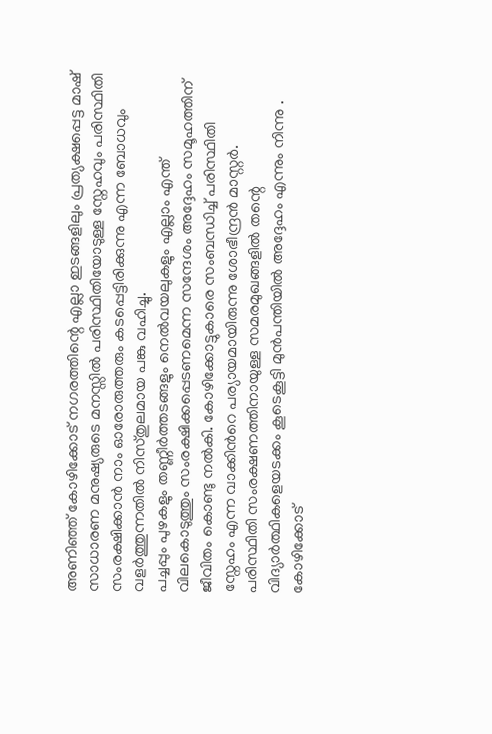അണിഞ്ഞ് കോഴിക്കോട് നഗരത്തിന്റെ എല്ലാ ഇടങ്ങളിലും പ്രത്യക്ഷപ്പെട്ട മാഷ് സാധാരണ മനുഷ്യരുടെ മനസ്സിൽ പരിസ്ഥിതിയോടുള്ള സ്നേഹവും പരിസ്ഥിതി സംരക്ഷിക്കാൻ നാം ഓരോരുത്തരും കടപ്പെട്ടിരിക്കുന്നു എന്ന ബോധവും വളർത്തുന്നതിൽ നിസ്തുലമായ പങ്കു വഹിച്ചു.
പച്ചപ്പും പുഴകളും തണ്ണീർത്തടങ്ങളും നെൽവയലുകളും എല്ലാം എന്ത് വിലകൊടുത്തും സംരക്ഷിക്കപ്പെടണമെന്ന സന്ദേശം അദ്ദേഹം സമൂഹത്തിന് ജീവിതം കൊണ്ടു നൽകി. കോഴിക്കോട്ടുകാരെ സംബന്ധിച്ച് പരിസ്ഥിതി സ്നേഹം എന്ന വാക്കിൻറെ പര്യായമായിരുന്നു ശോഭീന്ദ്രൻ മാസ്റ്റർ. പരിസ്ഥിതി സംരക്ഷണത്തിനായുള്ള സമരമുഖങ്ങളിൽ തന്റെ വിദ്യാർത്ഥികളെയടക്കം കൂടെകൂട്ടി മുൻപന്തിയിൽ അദ്ദേഹം എന്നും നിന്നു . കോഴിക്കോട്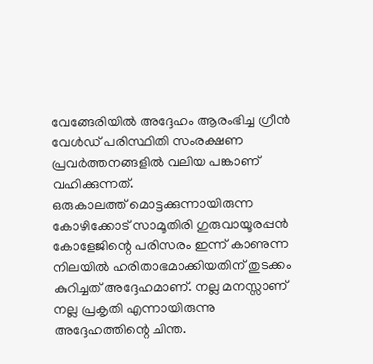വേങ്ങേരിയിൽ അദ്ദേഹം ആരംഭിച്ച ഗ്രീൻ വേൾഡ് പരിസ്ഥിതി സംരക്ഷണ പ്രവർത്തനങ്ങളിൽ വലിയ പങ്കാണ് വഹിക്കുന്നത്.
ഒരുകാലത്ത് മൊട്ടക്കുന്നായിരുന്ന കോഴിക്കോട് സാമൂതിരി ഗുരുവായൂരപ്പൻ കോളേജിന്റെ പരിസരം ഇന്ന് കാണുന്ന നിലയിൽ ഹരിതാഭമാക്കിയതിന് തുടക്കം കുറിച്ചത് അദ്ദേഹമാണ്. നല്ല മനസ്സാണ് നല്ല പ്രകൃതി എന്നായിരുന്നു അദ്ദേഹത്തിന്റെ ചിന്ത.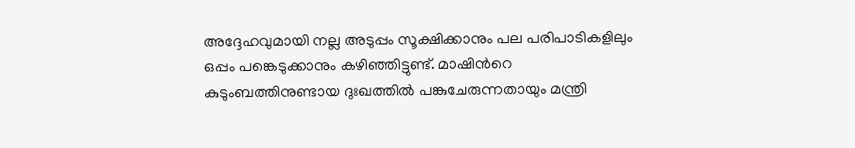അദ്ദേഹവുമായി നല്ല അടുപ്പം സൂക്ഷിക്കാനും പല പരിപാടികളിലും ഒപ്പം പങ്കെടുക്കാനും കഴിഞ്ഞിട്ടുണ്ട്. മാഷിൻറെ കുടുംബത്തിനുണ്ടായ ദുഃഖത്തിൽ പങ്കുചേരുന്നതായും മന്ത്രി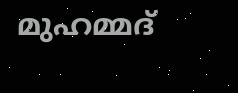മുഹമ്മദ്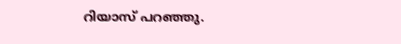റിയാസ് പറഞ്ഞു.